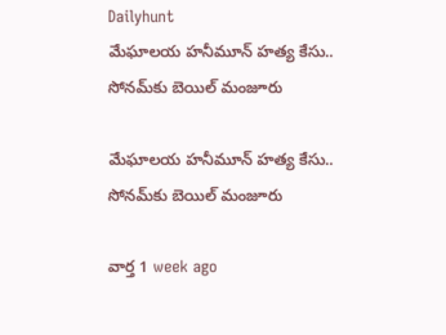Dailyhunt
మేఘాలయ హనీమూన్ హత్య కేసు.. సోనమ్‌కు బెయిల్ మంజూరు

మేఘాలయ హనీమూన్ హత్య కేసు.. సోనమ్‌కు బెయిల్ మంజూరు

వార్త 1 week ago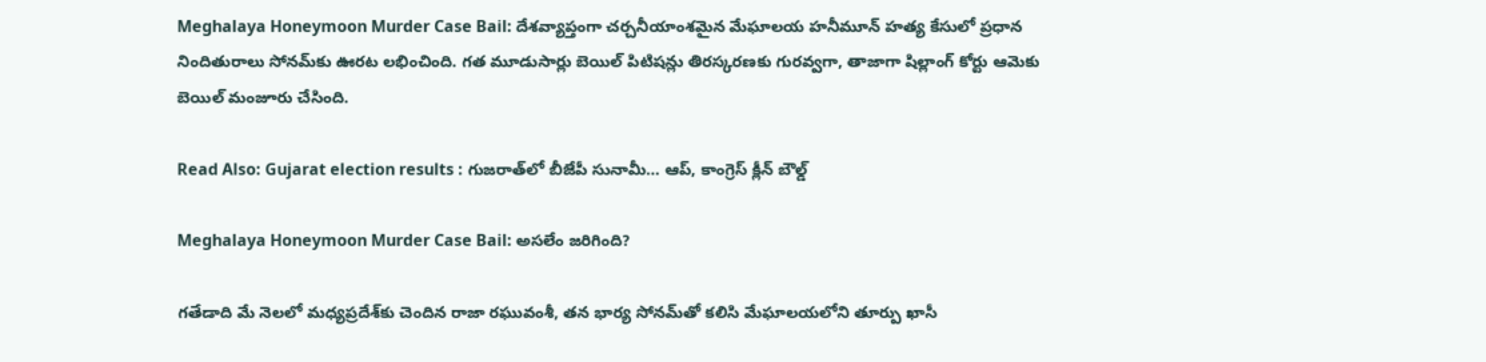Meghalaya Honeymoon Murder Case Bail: దేశవ్యాప్తంగా చర్చనీయాంశమైన మేఘాలయ హనీమూన్ హత్య కేసులో ప్రధాన నిందితురాలు సోనమ్‌కు ఊరట లభించింది. గత మూడుసార్లు బెయిల్ పిటిషన్లు తిరస్కరణకు గురవ్వగా, తాజాగా షిల్లాంగ్ కోర్టు ఆమెకు బెయిల్ మంజూరు చేసింది.

Read Also: Gujarat election results : గుజరాత్‌లో బీజేపీ సునామీ… ఆప్, కాంగ్రెస్ క్లీన్ బౌల్డ్

Meghalaya Honeymoon Murder Case Bail: అసలేం జరిగింది?

గతేడాది మే నెలలో మధ్యప్రదేశ్‌కు చెందిన రాజా రఘువంశీ, తన భార్య సోనమ్‌తో కలిసి మేఘాలయలోని తూర్పు ఖాసీ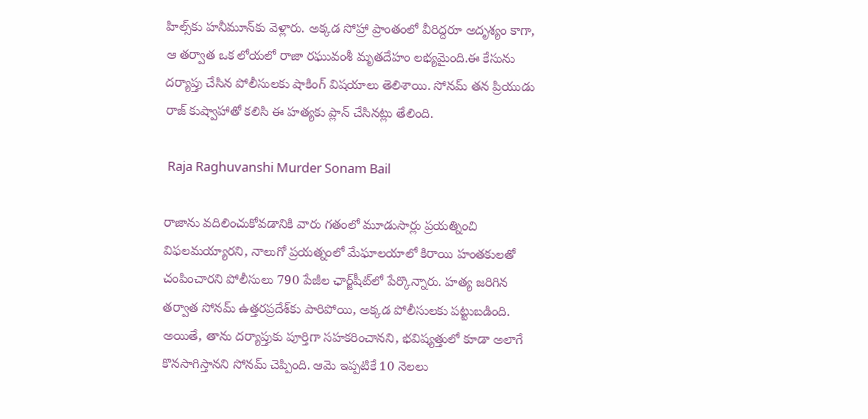హిల్స్‌కు హనీమూన్‌కు వెళ్లారు. అక్కడ సోహ్రా ప్రాంతంలో వీరిద్దరూ అదృశ్యం కాగా, ఆ తర్వాత ఒక లోయలో రాజా రఘువంశీ మృతదేహం లభ్యమైంది.ఈ కేసును దర్యాప్తు చేసిన పోలీసులకు షాకింగ్ విషయాలు తెలిశాయి. సోనమ్ తన ప్రియుడు రాజ్ కుష్వాహాతో కలిసి ఈ హత్యకు ప్లాన్ చేసినట్లు తేలింది.

 Raja Raghuvanshi Murder Sonam Bail

రాజాను వదిలించుకోవడానికి వారు గతంలో మూడుసార్లు ప్రయత్నించి విఫలమయ్యారని, నాలుగో ప్రయత్నంలో మేఘాలయాలో కిరాయి హంతకులతో చంపించారని పోలీసులు 790 పేజీల ఛార్జ్‌షీట్‌లో పేర్కొన్నారు. హత్య జరిగిన తర్వాత సోనమ్ ఉత్తరప్రదేశ్‌కు పారిపోయి, అక్కడ పోలీసులకు పట్టుబడింది. అయితే, తాను దర్యాప్తుకు పూర్తిగా సహకరించానని, భవిష్యత్తులో కూడా అలాగే కొనసాగిస్తానని సోనమ్ చెప్పింది. ఆమె ఇప్పటికే 10 నెలలు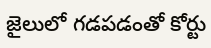జైలులో గడపడంతో కోర్టు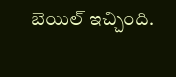బెయిల్ ఇచ్చింది.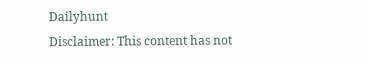Dailyhunt
Disclaimer: This content has not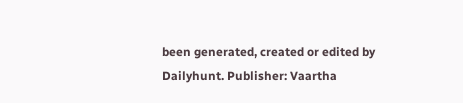been generated, created or edited by Dailyhunt. Publisher: Vaartha